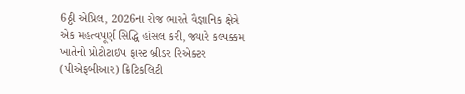6ઠ્ઠી એપ્રિલ, 2026ના રોજ ભારતે વૈજ્ઞાનિક ક્ષેત્રે એક મહત્વપૂર્ણ સિદ્ધિ હાંસલ કરી, જ્યારે કલ્પક્કમ ખાતેનો પ્રોટોટાઇપ ફાસ્ટ બ્રીડર રિએક્ટર (પીએફબીઆર) ક્રિટિકલિટી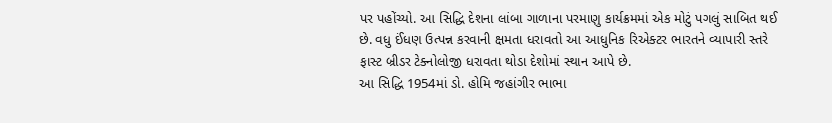પર પહોંચ્યો. આ સિદ્ધિ દેશના લાંબા ગાળાના પરમાણુ કાર્યક્રમમાં એક મોટું પગલું સાબિત થઈ છે. વધુ ઈંધણ ઉત્પન્ન કરવાની ક્ષમતા ધરાવતો આ આધુનિક રિએક્ટર ભારતને વ્યાપારી સ્તરે ફાસ્ટ બ્રીડર ટેક્નોલોજી ધરાવતા થોડા દેશોમાં સ્થાન આપે છે.
આ સિદ્ધિ 1954માં ડો. હોમિ જહાંગીર ભાભા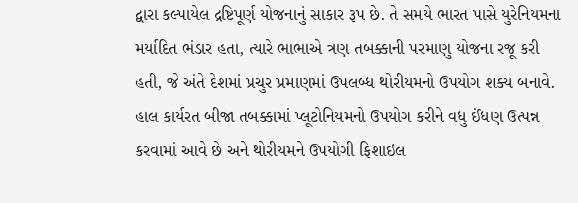દ્વારા કલ્પાયેલ દ્રષ્ટિપૂર્ણ યોજનાનું સાકાર રૂપ છે. તે સમયે ભારત પાસે યુરેનિયમના મર્યાદિત ભંડાર હતા, ત્યારે ભાભાએ ત્રણ તબક્કાની પરમાણુ યોજના રજૂ કરી હતી, જે અંતે દેશમાં પ્રચુર પ્રમાણમાં ઉપલબ્ધ થોરીયમનો ઉપયોગ શક્ય બનાવે. હાલ કાર્યરત બીજા તબક્કામાં પ્લૂટોનિયમનો ઉપયોગ કરીને વધુ ઈંધણ ઉત્પન્ન કરવામાં આવે છે અને થોરીયમને ઉપયોગી ફિશાઇલ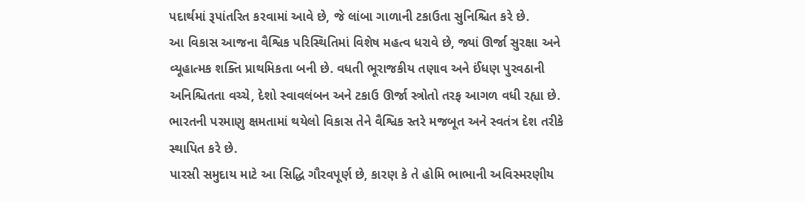પદાર્થમાં રૂપાંતરિત કરવામાં આવે છે, જે લાંબા ગાળાની ટકાઉતા સુનિશ્ચિત કરે છે.
આ વિકાસ આજના વૈશ્વિક પરિસ્થિતિમાં વિશેષ મહત્વ ધરાવે છે, જ્યાં ઊર્જા સુરક્ષા અને વ્યૂહાત્મક શક્તિ પ્રાથમિકતા બની છે. વધતી ભૂરાજકીય તણાવ અને ઈંધણ પુરવઠાની અનિશ્ચિતતા વચ્ચે, દેશો સ્વાવલંબન અને ટકાઉ ઊર્જા સ્ત્રોતો તરફ આગળ વધી રહ્યા છે. ભારતની પરમાણુ ક્ષમતામાં થયેલો વિકાસ તેને વૈશ્વિક સ્તરે મજબૂત અને સ્વતંત્ર દેશ તરીકે સ્થાપિત કરે છે.
પારસી સમુદાય માટે આ સિદ્ધિ ગૌરવપૂર્ણ છે, કારણ કે તે હોમિ ભાભાની અવિસ્મરણીય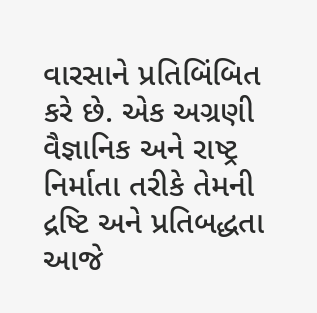વારસાને પ્રતિબિંબિત કરે છે. એક અગ્રણી વૈજ્ઞાનિક અને રાષ્ટ્ર નિર્માતા તરીકે તેમની દ્રષ્ટિ અને પ્રતિબદ્ધતા આજે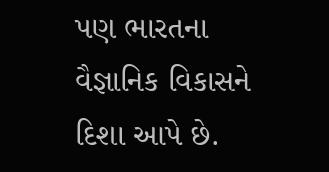પણ ભારતના વૈજ્ઞાનિક વિકાસને દિશા આપે છે.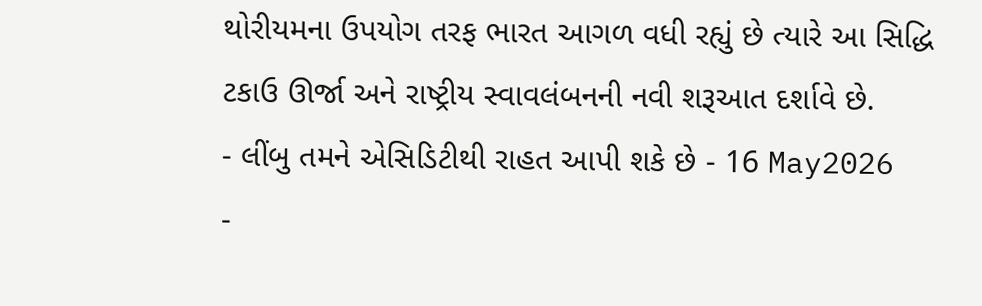થોરીયમના ઉપયોગ તરફ ભારત આગળ વધી રહ્યું છે ત્યારે આ સિદ્ધિ ટકાઉ ઊર્જા અને રાષ્ટ્રીય સ્વાવલંબનની નવી શરૂઆત દર્શાવે છે.
- લીંબુ તમને એસિડિટીથી રાહત આપી શકે છે - 16 May2026
-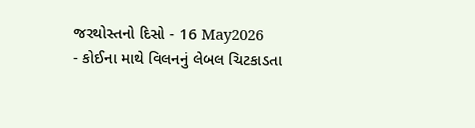જરથોસ્તનો દિસો - 16 May2026
- કોઈના માથે વિલનનું લેબલ ચિટકાડતા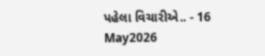પહેલા વિચારીએ.. - 16 May2026